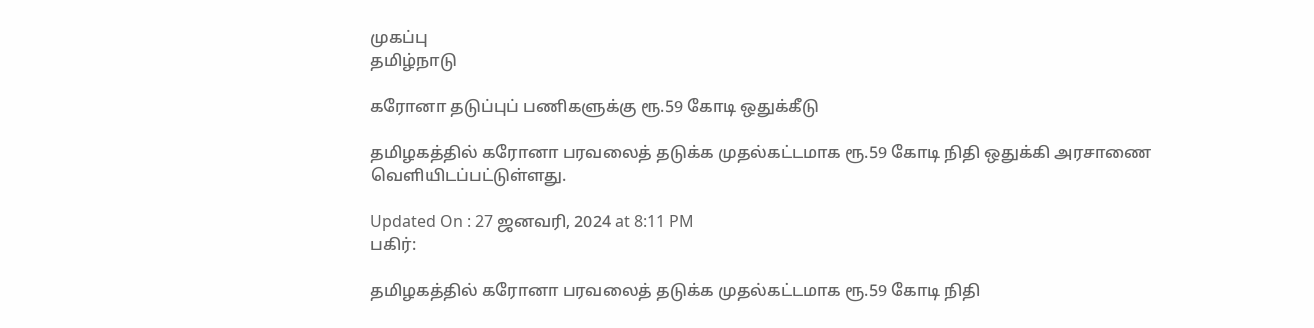முகப்பு
தமிழ்நாடு

கரோனா தடுப்புப் பணிகளுக்கு ரூ.59 கோடி ஒதுக்கீடு

தமிழகத்தில் கரோனா பரவலைத் தடுக்க முதல்கட்டமாக ரூ.59 கோடி நிதி ஒதுக்கி அரசாணை வெளியிடப்பட்டுள்ளது.

Updated On : 27 ஜனவரி, 2024 at 8:11 PM
பகிர்:

தமிழகத்தில் கரோனா பரவலைத் தடுக்க முதல்கட்டமாக ரூ.59 கோடி நிதி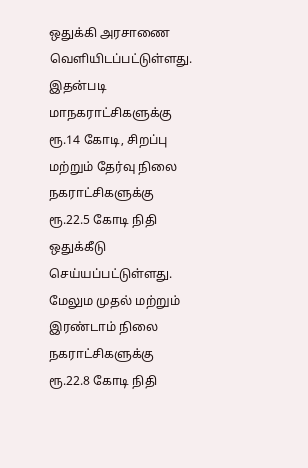ஒதுக்கி அரசாணை வெளியிடப்பட்டுள்ளது.
இதன்படி மாநகராட்சிகளுக்கு ரூ.14 கோடி, சிறப்பு மற்றும் தேர்வு நிலை நகராட்சிகளுக்கு ரூ.22.5 கோடி நிதி ஒதுக்கீடு செய்யப்பட்டுள்ளது.
மேலும முதல் மற்றும் இரண்டாம் நிலை நகராட்சிகளுக்கு ரூ.22.8 கோடி நிதி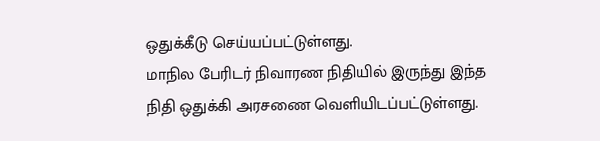ஒதுக்கீடு செய்யப்பட்டுள்ளது.
மாநில பேரிடர் நிவாரண நிதியில் இருந்து இந்த நிதி ஒதுக்கி அரசணை வெளியிடப்பட்டுள்ளது.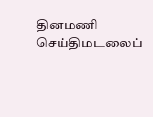தினமணி செய்திமடலைப்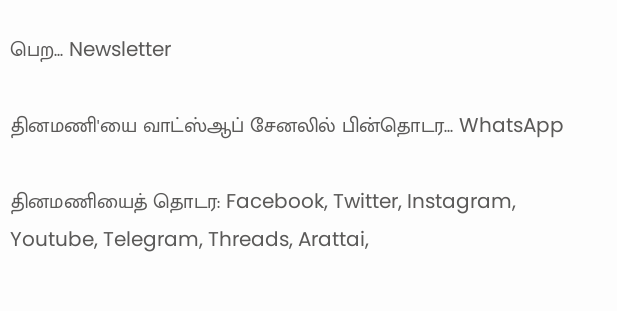பெற... Newsletter

தினமணி'யை வாட்ஸ்ஆப் சேனலில் பின்தொடர... WhatsApp

தினமணியைத் தொடர: Facebook, Twitter, Instagram, Youtube, Telegram, Threads, Arattai,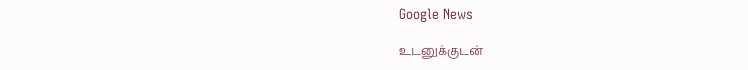Google News

உடனுக்குடன்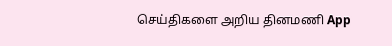செய்திகளை அறிய தினமணி App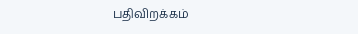பதிவிறக்கம்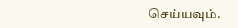செய்யவும்.